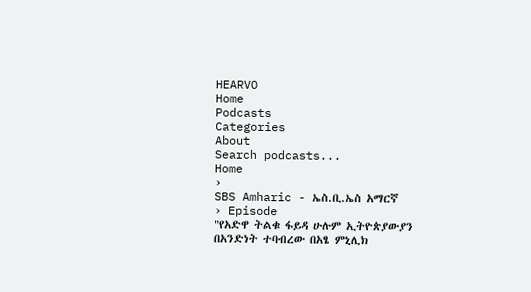HEARVO
Home
Podcasts
Categories
About
Search podcasts...
Home
›
SBS Amharic - ኤስ.ቢ.ኤስ አማርኛ
› Episode
"የአድዋ ትልቁ ፋይዳ ሁሉም ኢትዮጵያውያን በአንድነት ተባብረው በአፄ ምኒሊክ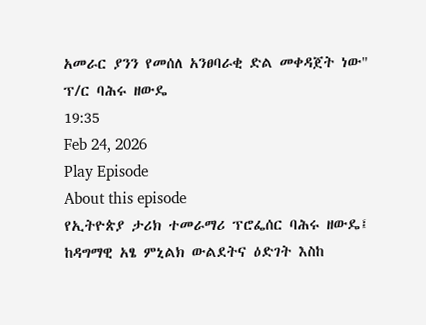አመራር ያንን የመሰለ አንፀባራቂ ድል መቀዳጀት ነው" ፕ/ር ባሕሩ ዘውዴ
19:35
Feb 24, 2026
Play Episode
About this episode
የኢትዮጵያ ታሪክ ተመራማሪ ፕሮፌሰር ባሕሩ ዘውዴ፤ ከዳግማዊ አፄ ምኒልክ ውልደትና ዕድገት እስከ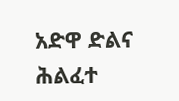አድዋ ድልና ሕልፈተ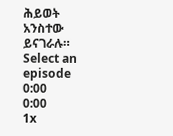ሕይወት አንስተው ይናገራሉ።
Select an episode
0:00
0:00
1x